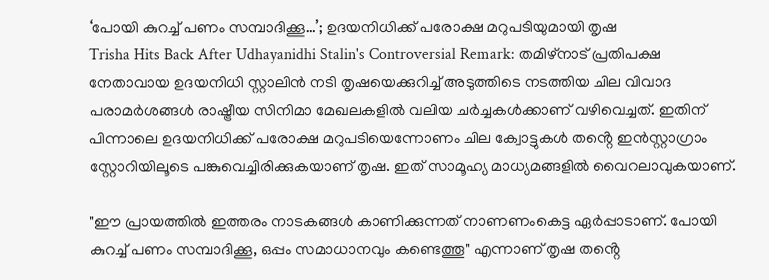‘പോയി കുറച്ച് പണം സമ്പാദിക്കൂ…’; ഉദയനിധിക്ക് പരോക്ഷ മറുപടിയുമായി തൃഷ
Trisha Hits Back After Udhayanidhi Stalin's Controversial Remark: തമിഴ്നാട് പ്രതിപക്ഷ നേതാവായ ഉദയനിധി സ്റ്റാലിൻ നടി തൃഷയെക്കുറിച്ച് അടുത്തിടെ നടത്തിയ ചില വിവാദ പരാമർശങ്ങൾ രാഷ്ട്രീയ സിനിമാ മേഖലകളിൽ വലിയ ചർച്ചകൾക്കാണ് വഴിവെച്ചത്. ഇതിന് പിന്നാലെ ഉദയനിധിക്ക് പരോക്ഷ മറുപടിയെന്നോണം ചില ക്വോട്ടുകൾ തൻ്റെ ഇൻസ്റ്റാഗ്രാം സ്റ്റോറിയിലൂടെ പങ്കുവെച്ചിരിക്കുകയാണ് തൃഷ. ഇത് സാമൂഹ്യ മാധ്യമങ്ങളിൽ വൈറലാവുകയാണ്.

"ഈ പ്രായത്തിൽ ഇത്തരം നാടകങ്ങൾ കാണിക്കുന്നത് നാണണംകെട്ട ഏർപ്പാടാണ്. പോയി കുറച്ച് പണം സമ്പാദിക്കൂ, ഒപ്പം സമാധാനവും കണ്ടെത്തൂ" എന്നാണ് തൃഷ തൻ്റെ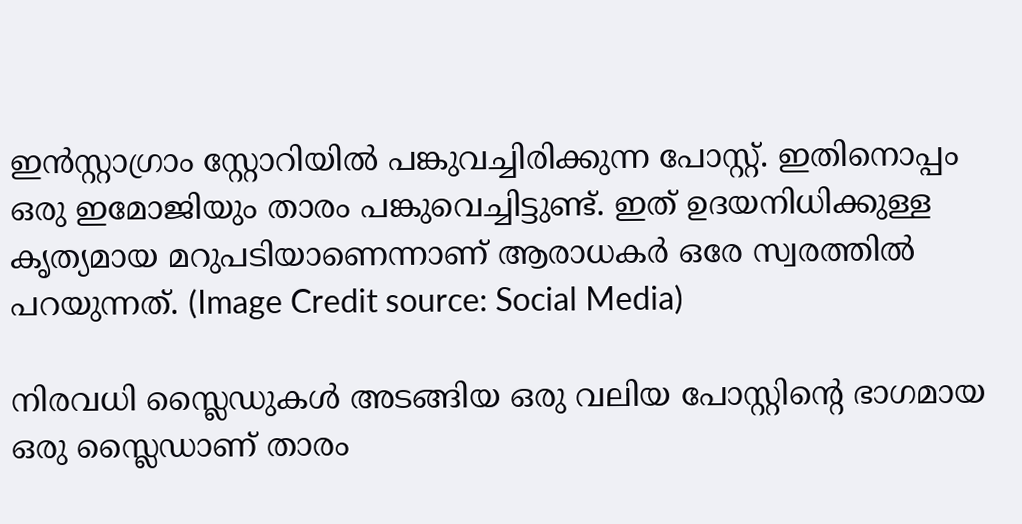ഇൻസ്റ്റാഗ്രാം സ്റ്റോറിയിൽ പങ്കുവച്ചിരിക്കുന്ന പോസ്റ്റ്. ഇതിനൊപ്പം ഒരു ഇമോജിയും താരം പങ്കുവെച്ചിട്ടുണ്ട്. ഇത് ഉദയനിധിക്കുള്ള കൃത്യമായ മറുപടിയാണെന്നാണ് ആരാധകർ ഒരേ സ്വരത്തിൽ പറയുന്നത്. (Image Credit source: Social Media)

നിരവധി സ്ലൈഡുകൾ അടങ്ങിയ ഒരു വലിയ പോസ്റ്റിൻ്റെ ഭാഗമായ ഒരു സ്ലൈഡാണ് താരം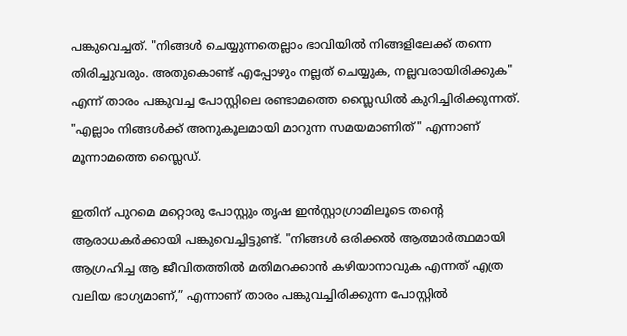പങ്കുവെച്ചത്. "നിങ്ങൾ ചെയ്യുന്നതെല്ലാം ഭാവിയിൽ നിങ്ങളിലേക്ക് തന്നെ തിരിച്ചുവരും. അതുകൊണ്ട് എപ്പോഴും നല്ലത് ചെയ്യുക, നല്ലവരായിരിക്കുക" എന്ന് താരം പങ്കുവച്ച പോസ്റ്റിലെ രണ്ടാമത്തെ സ്ലൈഡിൽ കുറിച്ചിരിക്കുന്നത്. "എല്ലാം നിങ്ങൾക്ക് അനുകൂലമായി മാറുന്ന സമയമാണിത്" എന്നാണ് മൂന്നാമത്തെ സ്ലൈഡ്.

ഇതിന് പുറമെ മറ്റൊരു പോസ്റ്റും തൃഷ ഇൻസ്റ്റാഗ്രാമിലൂടെ തൻ്റെ ആരാധകർക്കായി പങ്കുവെച്ചിട്ടുണ്ട്. "നിങ്ങൾ ഒരിക്കൽ ആത്മാർത്ഥമായി ആഗ്രഹിച്ച ആ ജീവിതത്തിൽ മതിമറക്കാൻ കഴിയാനാവുക എന്നത് എത്ര വലിയ ഭാഗ്യമാണ്,” എന്നാണ് താരം പങ്കുവച്ചിരിക്കുന്ന പോസ്റ്റിൽ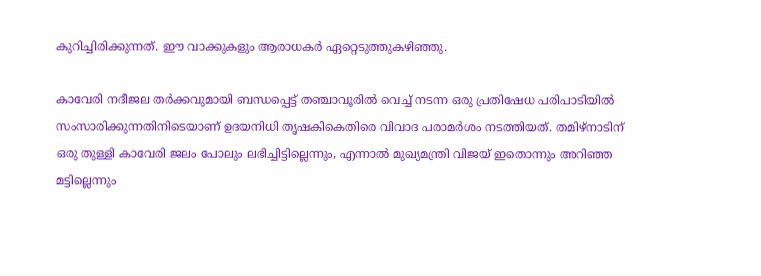കുറിച്ചിരിക്കുന്നത്. ഈ വാക്കുകളും ആരാധകർ ഏറ്റെടുത്തുകഴിഞ്ഞു.

കാവേരി നദീജല തർക്കവുമായി ബന്ധപ്പെട്ട് തഞ്ചാവൂരിൽ വെച്ച് നടന്ന ഒരു പ്രതിഷേധ പരിപാടിയിൽ സംസാരിക്കുന്നതിനിടെയാണ് ഉദയനിധി തൃഷകികെതിരെ വിവാദ പരാമർശം നടത്തിയത്. തമിഴ്നാടിന് ഒരു തുള്ളി കാവേരി ജലം പോലും ലഭിച്ചിട്ടില്ലെന്നും, എന്നാൽ മുഖ്യമന്ത്രി വിജയ് ഇതൊന്നും അറിഞ്ഞ മട്ടില്ലെന്നും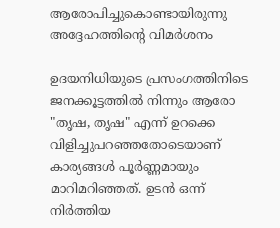ആരോപിച്ചുകൊണ്ടായിരുന്നു അദ്ദേഹത്തിൻ്റെ വിമർശനം

ഉദയനിധിയുടെ പ്രസംഗത്തിനിടെ ജനക്കൂട്ടത്തിൽ നിന്നും ആരോ "തൃഷ, തൃഷ" എന്ന് ഉറക്കെ വിളിച്ചുപറഞ്ഞതോടെയാണ് കാര്യങ്ങൾ പൂർണ്ണമായും മാറിമറിഞ്ഞത്. ഉടൻ ഒന്ന് നിർത്തിയ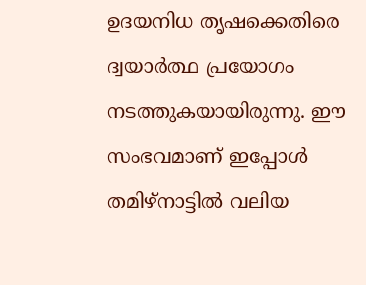ഉദയനിധ തൃഷക്കെതിരെ ദ്വയാർത്ഥ പ്രയോഗം നടത്തുകയായിരുന്നു. ഈ സംഭവമാണ് ഇപ്പോൾ തമിഴ്നാട്ടിൽ വലിയ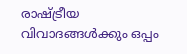രാഷ്ട്രീയ വിവാദങ്ങൾക്കും ഒപ്പം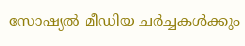സോഷ്യൽ മീഡിയ ചർച്ചകൾക്കും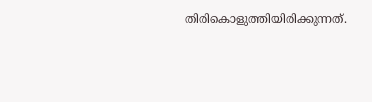തിരികൊളുത്തിയിരിക്കുന്നത്.